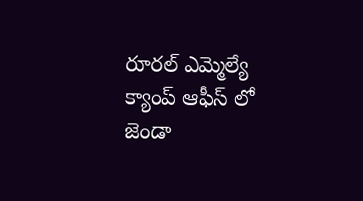రూరల్ ఎమ్మెల్యే క్యాంప్ ఆఫీస్ లో జెండా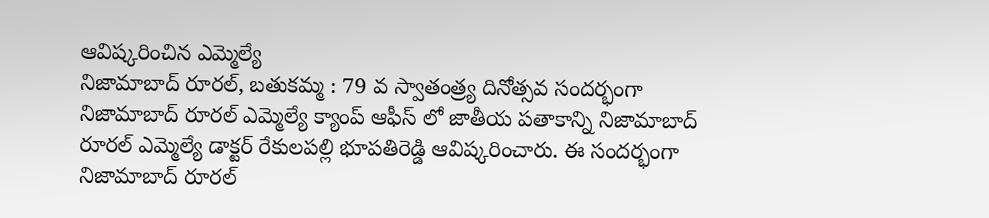ఆవిష్కరించిన ఎమ్మెల్యే
నిజామాబాద్ రూరల్, బతుకమ్మ : 79 వ స్వాతంత్ర్య దినోత్సవ సందర్భంగా నిజామాబాద్ రూరల్ ఎమ్మెల్యే క్యాంప్ ఆఫీస్ లో జాతీయ పతాకాన్ని నిజామాబాద్ రూరల్ ఎమ్మెల్యే డాక్టర్ రేకులపల్లి భూపతిరెడ్డి ఆవిష్కరించారు. ఈ సందర్భంగా నిజామాబాద్ రూరల్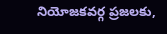నియోజకవర్గ ప్రజలకు,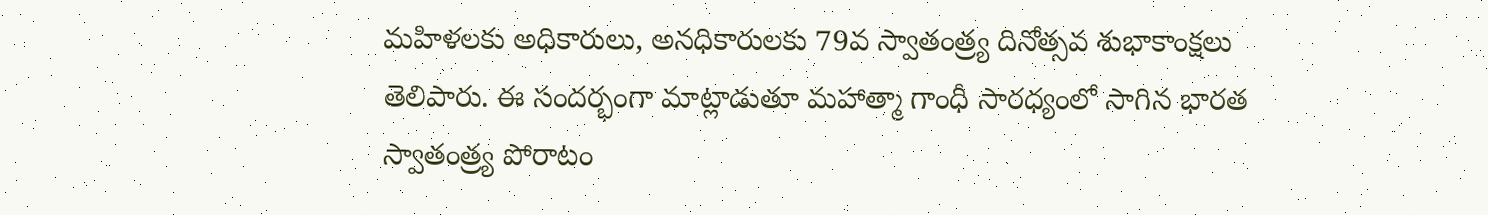మహిళలకు అధికారులు, అనధికారులకు 79వ స్వాతంత్ర్య దినోత్సవ శుభాకాంక్షలు తెలిపారు. ఈ సందర్భంగా మాట్లాడుతూ మహాత్మా గాంధీ సారధ్యంలో సాగిన భారత స్వాతంత్ర్య పోరాటం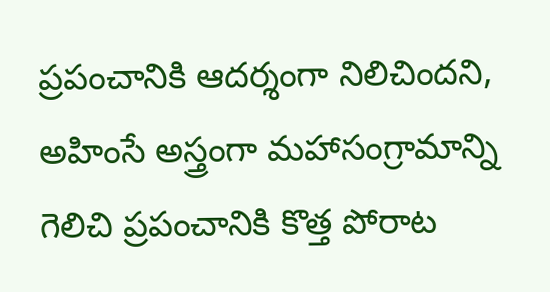ప్రపంచానికి ఆదర్శంగా నిలిచిందని, అహింసే అస్త్రంగా మహాసంగ్రామాన్ని గెలిచి ప్రపంచానికి కొత్త పోరాట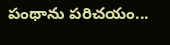పంథాను పరిచయం...